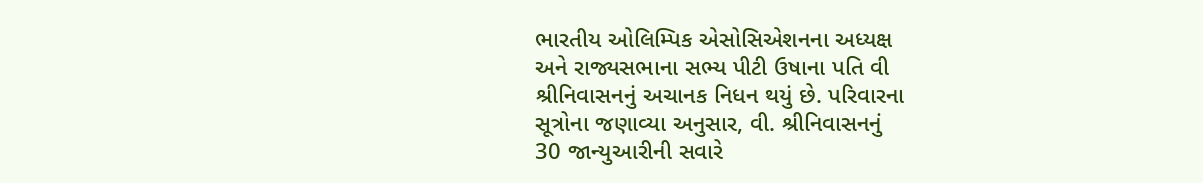ભારતીય ઓલિમ્પિક એસોસિએશનના અધ્યક્ષ
અને રાજ્યસભાના સભ્ય પીટી ઉષાના પતિ વી
શ્રીનિવાસનનું અચાનક નિધન થયું છે. પરિવારના
સૂત્રોના જણાવ્યા અનુસાર, વી. શ્રીનિવાસનનું
30 જાન્યુઆરીની સવારે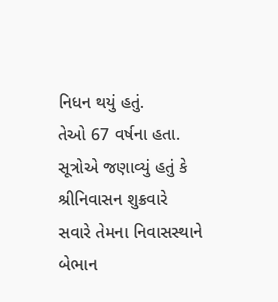નિધન થયું હતું.
તેઓ 67 વર્ષના હતા. સૂત્રોએ જણાવ્યું હતું કે
શ્રીનિવાસન શુક્રવારે સવારે તેમના નિવાસસ્થાને
બેભાન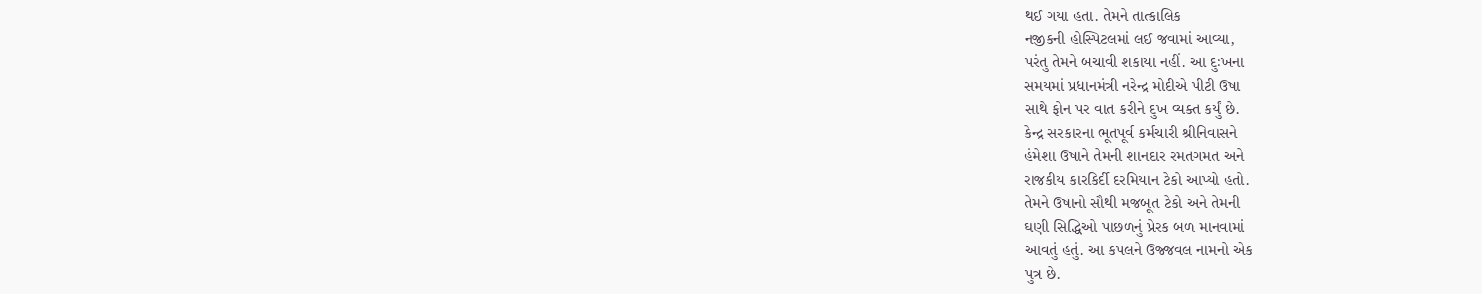થઈ ગયા હતા. તેમને તાત્કાલિક
નજીકની હોસ્પિટલમાં લઈ જવામાં આવ્યા,
પરંતુ તેમને બચાવી શકાયા નહીં. આ દુઃખના
સમયમાં પ્રધાનમંત્રી નરેન્દ્ર મોદીએ પીટી ઉષા
સાથે ફોન પર વાત કરીને દુખ વ્યક્ત કર્યું છે.
કેન્દ્ર સરકારના ભૂતપૂર્વ કર્મચારી શ્રીનિવાસને
હંમેશા ઉષાને તેમની શાનદાર રમતગમત અને
રાજકીય કારકિર્દી દરમિયાન ટેકો આપ્યો હતો.
તેમને ઉષાનો સૌથી મજબૂત ટેકો અને તેમની
ઘણી સિદ્ધિઓ પાછળનું પ્રેરક બળ માનવામાં
આવતું હતું. આ કપલને ઉજ્જવલ નામનો એક
પુત્ર છે.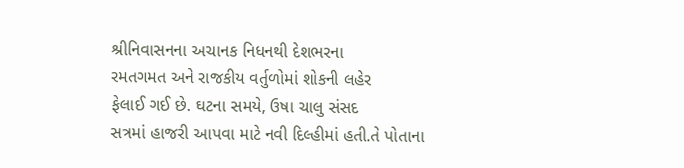શ્રીનિવાસનના અચાનક નિધનથી દેશભરના
રમતગમત અને રાજકીય વર્તુળોમાં શોકની લહેર
ફેલાઈ ગઈ છે. ઘટના સમયે, ઉષા ચાલુ સંસદ
સત્રમાં હાજરી આપવા માટે નવી દિલ્હીમાં હતી.તે પોતાના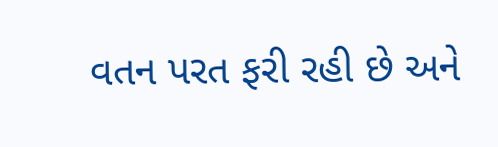વતન પરત ફરી રહી છે અને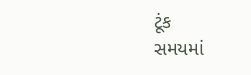ટૂંક
સમયમાં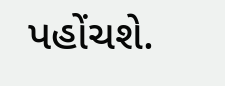પહોંચશે.